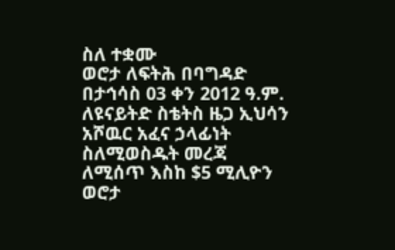ስለ ተቋሙ
ወሮታ ለፍትሕ በባግዳድ በታኅሳስ 03 ቀን 2012 ዓ.ም. ለዩናይትድ ስቴትስ ዜጋ ኢህሳን አሾዉር አፈና ኃላፊነት ስለሚወስዱት መረጃ ለሚሰጥ እስከ $5 ሚሊዮን ወሮታ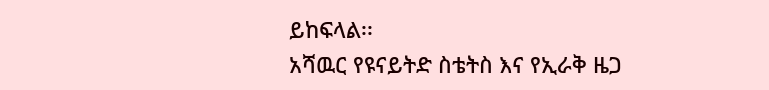ይከፍላል፡፡
አሻዉር የዩናይትድ ስቴትስ እና የኢራቅ ዜጋ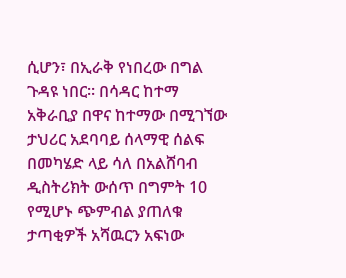ሲሆን፣ በኢራቅ የነበረው በግል ጉዳዩ ነበር፡፡ በሳዳር ከተማ አቅራቢያ በዋና ከተማው በሚገኘው ታህሪር አደባባይ ሰላማዊ ሰልፍ በመካሄድ ላይ ሳለ በአልሸባብ ዲስትሪክት ውሰጥ በግምት 10 የሚሆኑ ጭምብል ያጠለቁ ታጣቂዎች አሻዉርን አፍነው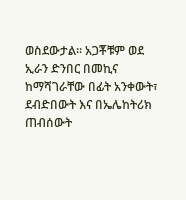ወስደውታል፡፡ አጋቾቹም ወደ ኢራን ድንበር በመኪና ከማሻገራቸው በፊት አንቀውት፣ ደብድበውት እና በኤሌከትሪክ ጠብሰውት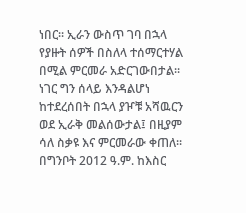ነበር፡፡ ኢራን ውስጥ ገባ በኋላ የያዙት ሰዎች በስለላ ተሰማርተሃል በሚል ምርመራ አድርገውበታል፡፡ ነገር ግን ሰላይ እንዳልሆነ ከተደረሰበት በኋላ ያዦቹ አሻዉርን ወደ ኢራቅ መልሰውታል፤ በዚያም ሳለ ስቃዩ እና ምርመራው ቀጠለ፡፡ በግንቦት 2012 ዓ.ም. ከእስር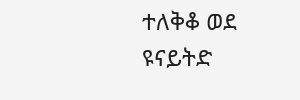ተለቅቆ ወደ ዩናይትድ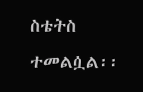ስቴትስ ተመልሷል፡፡